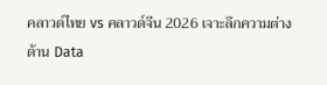คลาวด์ไทย vs คลาวด์จีน 2026 เจาะลึกความต่างด้าน Data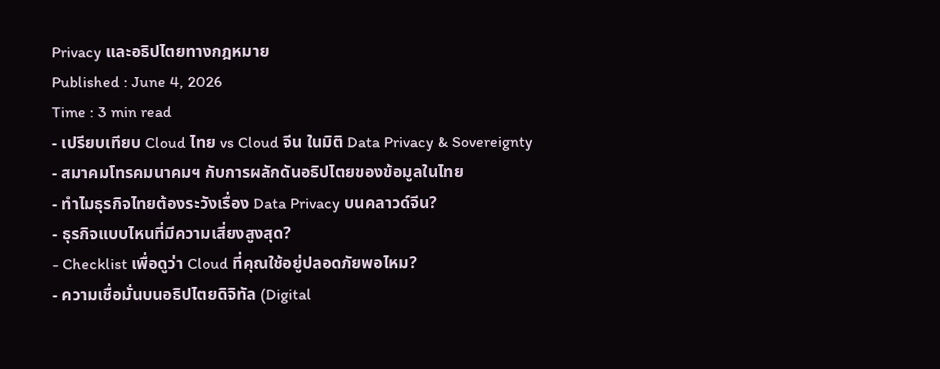Privacy และอธิปไตยทางกฎหมาย
Published : June 4, 2026
Time : 3 min read
- เปรียบเทียบ Cloud ไทย vs Cloud จีน ในมิติ Data Privacy & Sovereignty
- สมาคมโทรคมนาคมฯ กับการผลักดันอธิปไตยของข้อมูลในไทย
- ทำไมธุรกิจไทยต้องระวังเรื่อง Data Privacy บนคลาวด์จีน?
- ธุรกิจแบบไหนที่มีความเสี่ยงสูงสุด?
- Checklist เพื่อดูว่า Cloud ที่คุณใช้อยู่ปลอดภัยพอไหม?
- ความเชื่อมั่นบนอธิปไตยดิจิทัล (Digital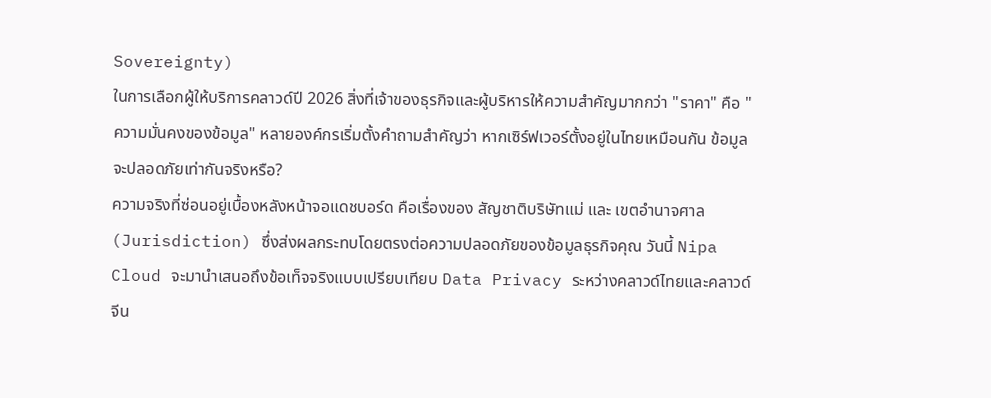Sovereignty)
ในการเลือกผู้ให้บริการคลาวด์ปี 2026 สิ่งที่เจ้าของธุรกิจและผู้บริหารให้ความสำคัญมากกว่า "ราคา" คือ "ความมั่นคงของข้อมูล" หลายองค์กรเริ่มตั้งคำถามสำคัญว่า หากเซิร์ฟเวอร์ตั้งอยู่ในไทยเหมือนกัน ข้อมูลจะปลอดภัยเท่ากันจริงหรือ?
ความจริงที่ซ่อนอยู่เบื้องหลังหน้าจอแดชบอร์ด คือเรื่องของ สัญชาติบริษัทแม่ และ เขตอำนาจศาล (Jurisdiction) ซึ่งส่งผลกระทบโดยตรงต่อความปลอดภัยของข้อมูลธุรกิจคุณ วันนี้ Nipa Cloud จะมานำเสนอถึงข้อเท็จจริงแบบเปรียบเทียบ Data Privacy ระหว่างคลาวด์ไทยและคลาวด์จีน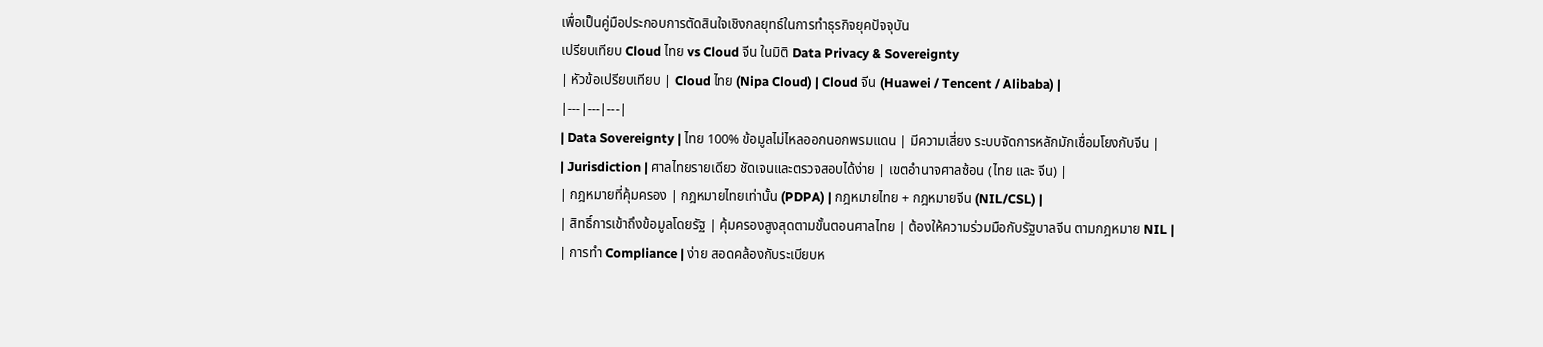เพื่อเป็นคู่มือประกอบการตัดสินใจเชิงกลยุทธ์ในการทำธุรกิจยุคปัจจุบัน
เปรียบเทียบ Cloud ไทย vs Cloud จีน ในมิติ Data Privacy & Sovereignty
| หัวข้อเปรียบเทียบ | Cloud ไทย (Nipa Cloud) | Cloud จีน (Huawei / Tencent / Alibaba) |
|---|---|---|
| Data Sovereignty | ไทย 100% ข้อมูลไม่ไหลออกนอกพรมแดน | มีความเสี่ยง ระบบจัดการหลักมักเชื่อมโยงกับจีน |
| Jurisdiction | ศาลไทยรายเดียว ชัดเจนและตรวจสอบได้ง่าย | เขตอำนาจศาลซ้อน (ไทย และ จีน) |
| กฎหมายที่คุ้มครอง | กฎหมายไทยเท่านั้น (PDPA) | กฎหมายไทย + กฎหมายจีน (NIL/CSL) |
| สิทธิ์การเข้าถึงข้อมูลโดยรัฐ | คุ้มครองสูงสุดตามขั้นตอนศาลไทย | ต้องให้ความร่วมมือกับรัฐบาลจีน ตามกฎหมาย NIL |
| การทำ Compliance | ง่าย สอดคล้องกับระเบียบห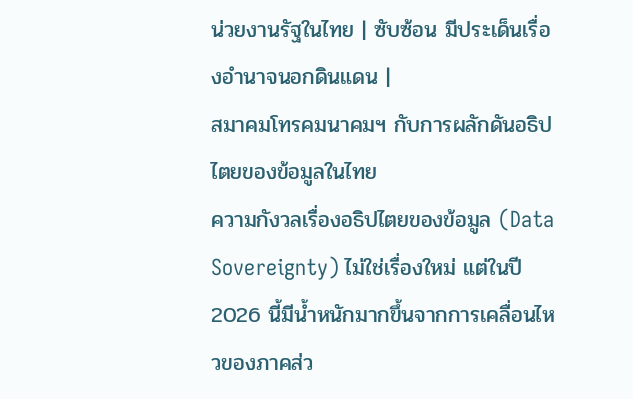น่วยงานรัฐในไทย | ซับซ้อน มีประเด็นเรื่องอำนาจนอกดินแดน |
สมาคมโทรคมนาคมฯ กับการผลักดันอธิปไตยของข้อมูลในไทย
ความกังวลเรื่องอธิปไตยของข้อมูล (Data Sovereignty) ไม่ใช่เรื่องใหม่ แต่ในปี 2026 นี้มีน้ำหนักมากขึ้นจากการเคลื่อนไหวของภาคส่ว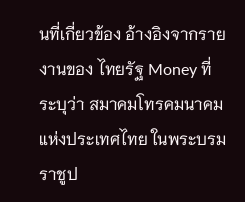นที่เกี่ยวข้อง อ้างอิงจากรายงานของ ไทยรัฐ Money ที่ระบุว่า สมาคมโทรคมนาคมแห่งประเทศไทย ในพระบรมราชูป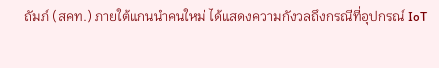ถัมภ์ (สคท.) ภายใต้แกนนำคนใหม่ ได้แสดงความกังวลถึงกรณีที่อุปกรณ์ IoT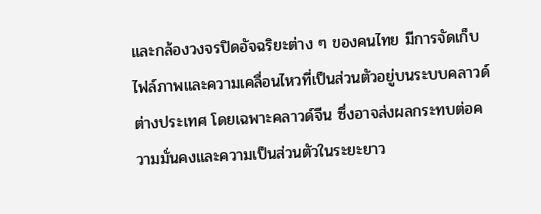และกล้องวงจรปิดอัจฉริยะต่าง ๆ ของคนไทย มีการจัดเก็บไฟล์ภาพและความเคลื่อนไหวที่เป็นส่วนตัวอยู่บนระบบคลาวด์ต่างประเทศ โดยเฉพาะคลาวด์จีน ซึ่งอาจส่งผลกระทบต่อความมั่นคงและความเป็นส่วนตัวในระยะยาว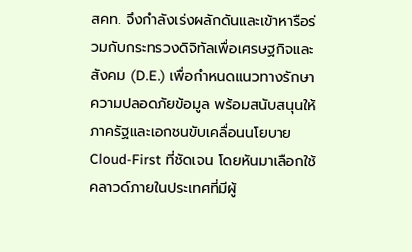สคท. จึงกำลังเร่งผลักดันและเข้าหารือร่วมกับกระทรวงดิจิทัลเพื่อเศรษฐกิจและสังคม (D.E.) เพื่อกำหนดแนวทางรักษาความปลอดภัยข้อมูล พร้อมสนับสนุนให้ภาครัฐและเอกชนขับเคลื่อนนโยบาย Cloud-First ที่ชัดเจน โดยหันมาเลือกใช้คลาวด์ภายในประเทศที่มีผู้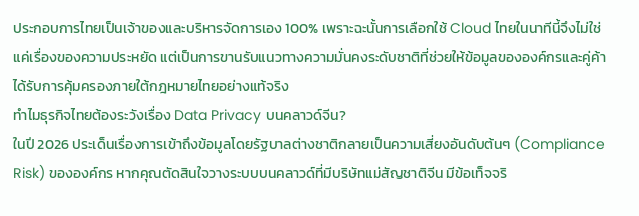ประกอบการไทยเป็นเจ้าของและบริหารจัดการเอง 100% เพราะฉะนั้นการเลือกใช้ Cloud ไทยในนาทีนี้จึงไม่ใช่แค่เรื่องของความประหยัด แต่เป็นการขานรับแนวทางความมั่นคงระดับชาติที่ช่วยให้ข้อมูลขององค์กรและคู่ค้าได้รับการคุ้มครองภายใต้กฎหมายไทยอย่างแท้จริง
ทำไมธุรกิจไทยต้องระวังเรื่อง Data Privacy บนคลาวด์จีน?
ในปี 2026 ประเด็นเรื่องการเข้าถึงข้อมูลโดยรัฐบาลต่างชาติกลายเป็นความเสี่ยงอันดับต้นๆ (Compliance Risk) ขององค์กร หากคุณตัดสินใจวางระบบบนคลาวด์ที่มีบริษัทแม่สัญชาติจีน มีข้อเท็จจริ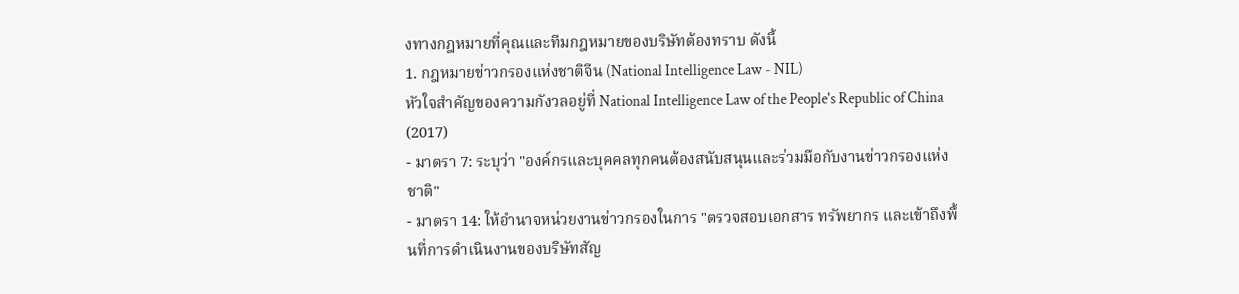งทางกฎหมายที่คุณและทีมกฎหมายของบริษัทต้องทราบ ดังนี้
1. กฎหมายข่าวกรองแห่งชาติจีน (National Intelligence Law - NIL)
หัวใจสำคัญของความกังวลอยู่ที่ National Intelligence Law of the People's Republic of China (2017)
- มาตรา 7: ระบุว่า "องค์กรและบุคคลทุกคนต้องสนับสนุนและร่วมมือกับงานข่าวกรองแห่งชาติ"
- มาตรา 14: ให้อำนาจหน่วยงานข่าวกรองในการ "ตรวจสอบเอกสาร ทรัพยากร และเข้าถึงพื้นที่การดำเนินงานของบริษัทสัญ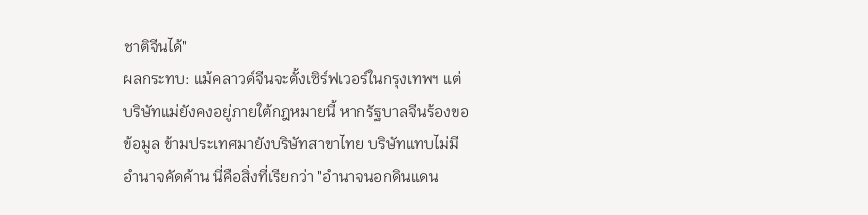ชาติจีนได้"
ผลกระทบ: แม้คลาวด์จีนจะตั้งเซิร์ฟเวอร์ในกรุงเทพฯ แต่บริษัทแม่ยังคงอยู่ภายใต้กฎหมายนี้ หากรัฐบาลจีนร้องขอข้อมูล ข้ามประเทศมายังบริษัทสาขาไทย บริษัทแทบไม่มีอำนาจคัดค้าน นี่คือสิ่งที่เรียกว่า "อำนาจนอกดินแดน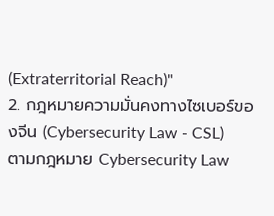(Extraterritorial Reach)"
2. กฎหมายความมั่นคงทางไซเบอร์ของจีน (Cybersecurity Law - CSL)
ตามกฎหมาย Cybersecurity Law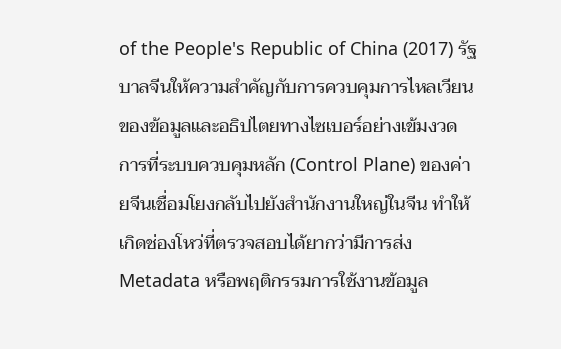of the People's Republic of China (2017) รัฐบาลจีนให้ความสำคัญกับการควบคุมการไหลเวียนของข้อมูลและอธิปไตยทางไซเบอร์อย่างเข้มงวด การที่ระบบควบคุมหลัก (Control Plane) ของค่ายจีนเชื่อมโยงกลับไปยังสำนักงานใหญ่ในจีน ทำให้เกิดช่องโหว่ที่ตรวจสอบได้ยากว่ามีการส่ง Metadata หรือพฤติกรรมการใช้งานข้อมูล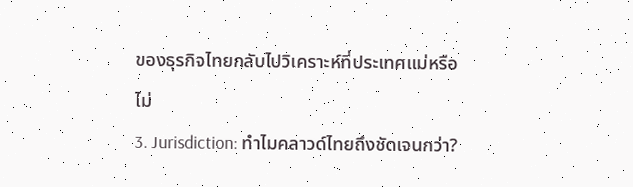ของธุรกิจไทยกลับไปวิเคราะห์ที่ประเทศแม่หรือไม่
3. Jurisdiction: ทำไมคลาวด์ไทยถึงชัดเจนกว่า?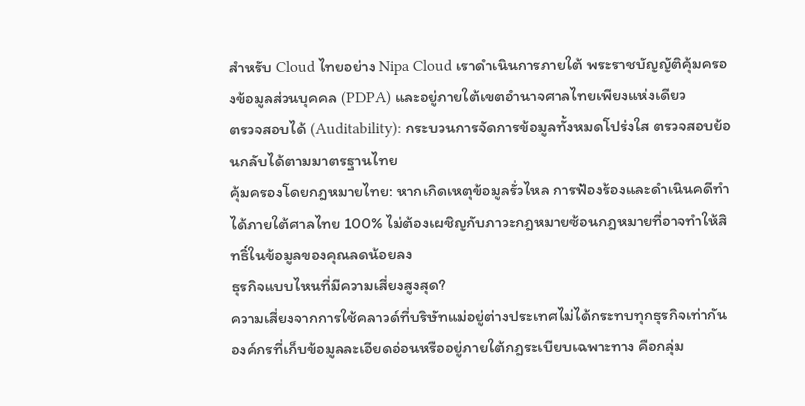สำหรับ Cloud ไทยอย่าง Nipa Cloud เราดำเนินการภายใต้ พระราชบัญญัติคุ้มครองข้อมูลส่วนบุคคล (PDPA) และอยู่ภายใต้เขตอำนาจศาลไทยเพียงแห่งเดียว
ตรวจสอบได้ (Auditability): กระบวนการจัดการข้อมูลทั้งหมดโปร่งใส ตรวจสอบย้อนกลับได้ตามมาตรฐานไทย
คุ้มครองโดยกฎหมายไทย: หากเกิดเหตุข้อมูลรั่วไหล การฟ้องร้องและดำเนินคดีทำได้ภายใต้ศาลไทย 100% ไม่ต้องเผชิญกับภาวะกฎหมายซ้อนกฎหมายที่อาจทำให้สิทธิ์ในข้อมูลของคุณลดน้อยลง
ธุรกิจแบบไหนที่มีความเสี่ยงสูงสุด?
ความเสี่ยงจากการใช้คลาวด์ที่บริษัทแม่อยู่ต่างประเทศไม่ได้กระทบทุกธุรกิจเท่ากัน องค์กรที่เก็บข้อมูลละเอียดอ่อนหรืออยู่ภายใต้กฎระเบียบเฉพาะทาง คือกลุ่ม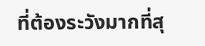ที่ต้องระวังมากที่สุ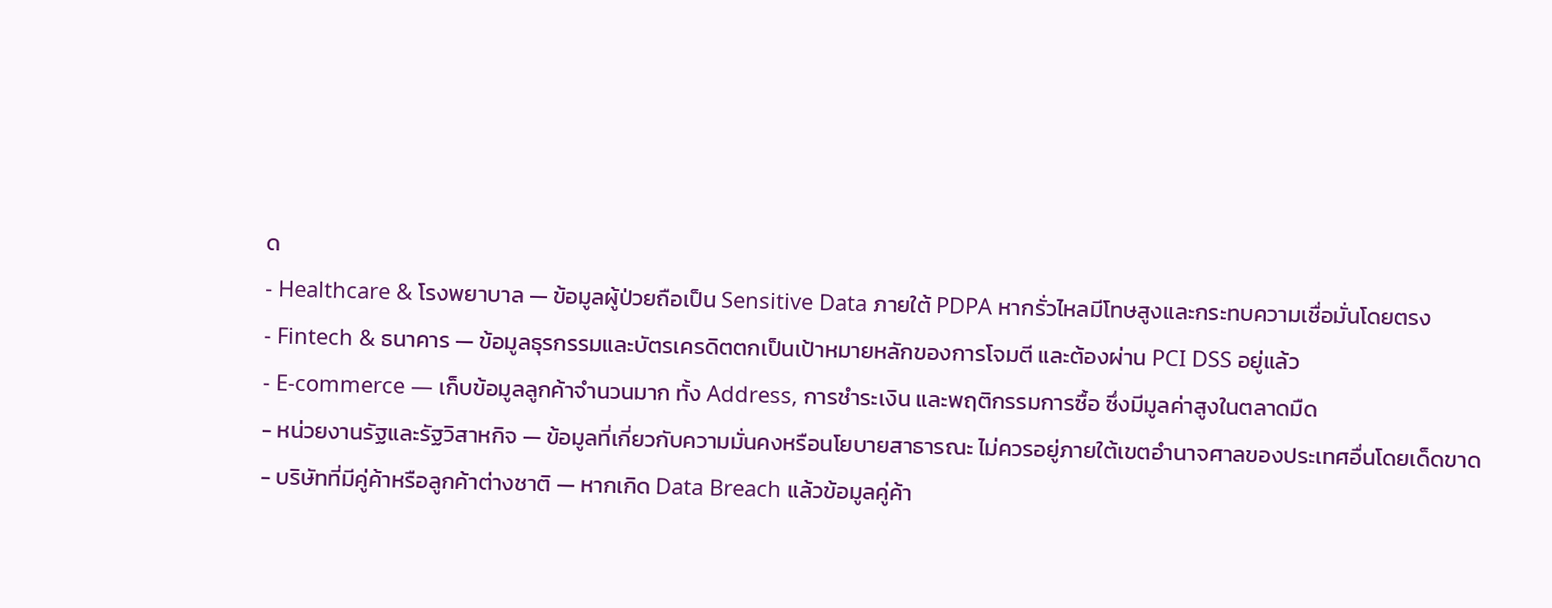ด
- Healthcare & โรงพยาบาล — ข้อมูลผู้ป่วยถือเป็น Sensitive Data ภายใต้ PDPA หากรั่วไหลมีโทษสูงและกระทบความเชื่อมั่นโดยตรง
- Fintech & ธนาคาร — ข้อมูลธุรกรรมและบัตรเครดิตตกเป็นเป้าหมายหลักของการโจมตี และต้องผ่าน PCI DSS อยู่แล้ว
- E-commerce — เก็บข้อมูลลูกค้าจำนวนมาก ทั้ง Address, การชำระเงิน และพฤติกรรมการซื้อ ซึ่งมีมูลค่าสูงในตลาดมืด
- หน่วยงานรัฐและรัฐวิสาหกิจ — ข้อมูลที่เกี่ยวกับความมั่นคงหรือนโยบายสาธารณะ ไม่ควรอยู่ภายใต้เขตอำนาจศาลของประเทศอื่นโดยเด็ดขาด
- บริษัทที่มีคู่ค้าหรือลูกค้าต่างชาติ — หากเกิด Data Breach แล้วข้อมูลคู่ค้า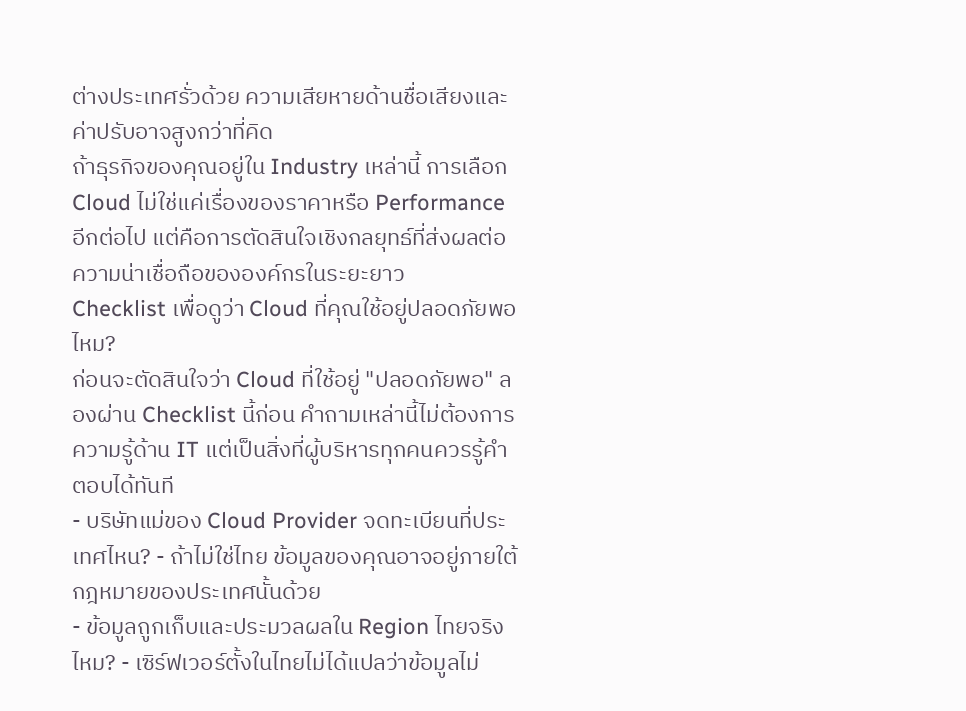ต่างประเทศรั่วด้วย ความเสียหายด้านชื่อเสียงและค่าปรับอาจสูงกว่าที่คิด
ถ้าธุรกิจของคุณอยู่ใน Industry เหล่านี้ การเลือก Cloud ไม่ใช่แค่เรื่องของราคาหรือ Performance อีกต่อไป แต่คือการตัดสินใจเชิงกลยุทธ์ที่ส่งผลต่อความน่าเชื่อถือขององค์กรในระยะยาว
Checklist เพื่อดูว่า Cloud ที่คุณใช้อยู่ปลอดภัยพอไหม?
ก่อนจะตัดสินใจว่า Cloud ที่ใช้อยู่ "ปลอดภัยพอ" ลองผ่าน Checklist นี้ก่อน คำถามเหล่านี้ไม่ต้องการความรู้ด้าน IT แต่เป็นสิ่งที่ผู้บริหารทุกคนควรรู้คำตอบได้ทันที
- บริษัทแม่ของ Cloud Provider จดทะเบียนที่ประเทศไหน? - ถ้าไม่ใช่ไทย ข้อมูลของคุณอาจอยู่ภายใต้กฎหมายของประเทศนั้นด้วย
- ข้อมูลถูกเก็บและประมวลผลใน Region ไทยจริงไหม? - เซิร์ฟเวอร์ตั้งในไทยไม่ได้แปลว่าข้อมูลไม่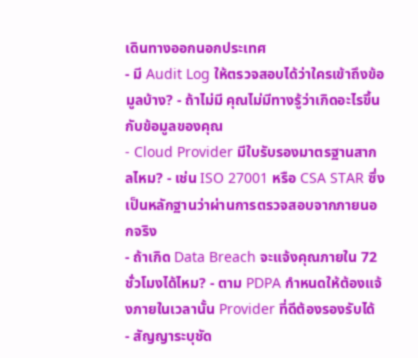เดินทางออกนอกประเทศ
- มี Audit Log ให้ตรวจสอบได้ว่าใครเข้าถึงข้อมูลบ้าง? - ถ้าไม่มี คุณไม่มีทางรู้ว่าเกิดอะไรขึ้นกับข้อมูลของคุณ
- Cloud Provider มีใบรับรองมาตรฐานสากลไหม? - เช่น ISO 27001 หรือ CSA STAR ซึ่งเป็นหลักฐานว่าผ่านการตรวจสอบจากภายนอกจริง
- ถ้าเกิด Data Breach จะแจ้งคุณภายใน 72 ชั่วโมงได้ไหม? - ตาม PDPA กำหนดให้ต้องแจ้งภายในเวลานั้น Provider ที่ดีต้องรองรับได้
- สัญญาระบุชัด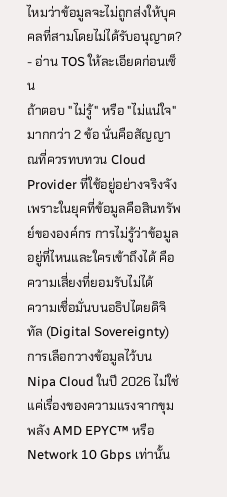ไหมว่าข้อมูลจะไม่ถูกส่งให้บุคคลที่สามโดยไม่ได้รับอนุญาต? - อ่าน TOS ให้ละเอียดก่อนเซ็น
ถ้าตอบ "ไม่รู้" หรือ "ไม่แน่ใจ" มากกว่า 2 ข้อ นั่นคือสัญญาณที่ควรทบทวน Cloud Provider ที่ใช้อยู่อย่างจริงจัง เพราะในยุคที่ข้อมูลคือสินทรัพย์ขององค์กร การไม่รู้ว่าข้อมูลอยู่ที่ไหนและใครเข้าถึงได้ คือความเสี่ยงที่ยอมรับไม่ได้
ความเชื่อมั่นบนอธิปไตยดิจิทัล (Digital Sovereignty)
การเลือกวางข้อมูลไว้บน Nipa Cloud ในปี 2026 ไม่ใช่แค่เรื่องของความแรงจากขุมพลัง AMD EPYC™ หรือ Network 10 Gbps เท่านั้น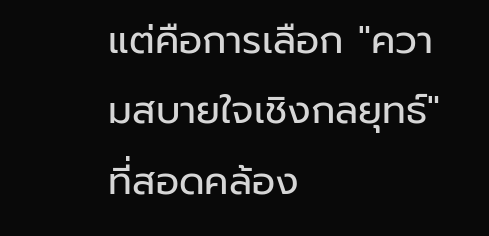แต่คือการเลือก "ความสบายใจเชิงกลยุทธ์" ที่สอดคล้อง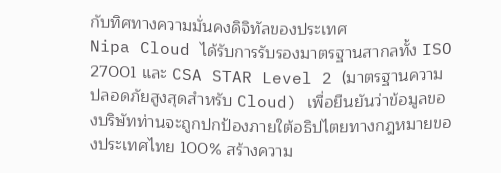กับทิศทางความมั่นคงดิจิทัลของประเทศ
Nipa Cloud ได้รับการรับรองมาตรฐานสากลทั้ง ISO 27001 และ CSA STAR Level 2 (มาตรฐานความปลอดภัยสูงสุดสำหรับ Cloud) เพื่อยืนยันว่าข้อมูลของบริษัทท่านจะถูกปกป้องภายใต้อธิปไตยทางกฎหมายของประเทศไทย 100% สร้างความ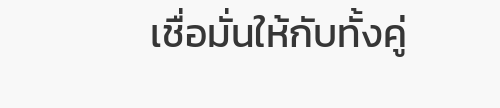เชื่อมั่นให้กับทั้งคู่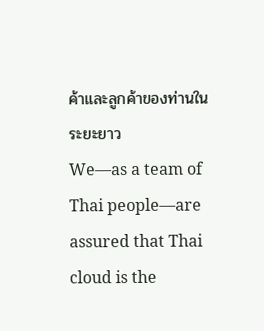ค้าและลูกค้าของท่านในระยะยาว
We—as a team of Thai people—are assured that Thai cloud is the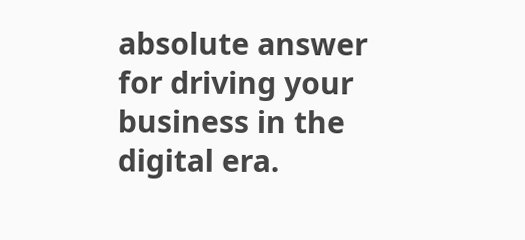absolute answer for driving your business in the digital era.